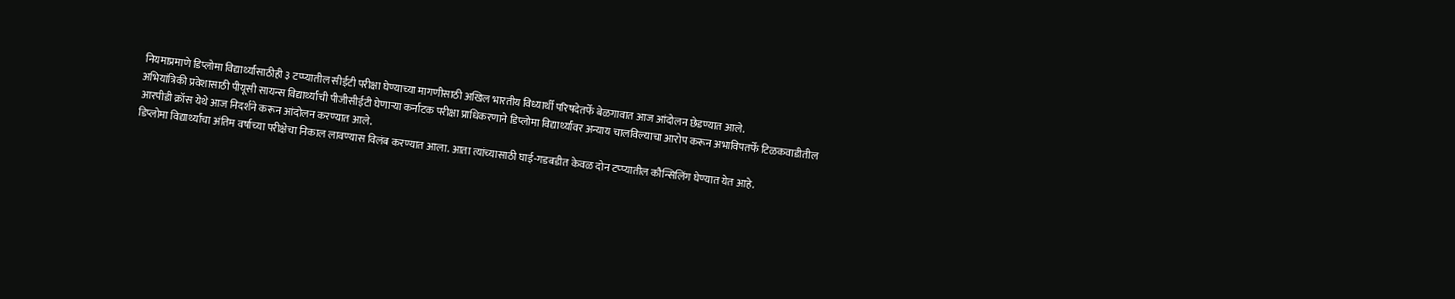नियमाप्रमाणे डिप्लोमा विद्यार्थ्यांसाठीही ३ टप्प्यातील सीईटी परीक्षा घेण्याच्या मागणीसाठी अखिल भारतीय विध्यार्थी परिषदेतर्फे बेळगावात आज आंदोलन छेडण्यात आले.
अभियांत्रिकी प्रवेशासाठी पीयूसी सायन्स विद्यार्थ्यांची पीजीसीईटी घेणाऱ्या कर्नाटक परीक्षा प्राधिकरणाने डिप्लोमा विद्यार्थ्यांवर अन्याय चालविल्याचा आरोप करून अभाविपतर्फे टिळकवाडीतील आरपीडी क्रॉस येथे आज निदर्शने करून आंदोलन करण्यात आले.
डिप्लोमा विद्यार्थ्यांचा अंतिम वर्षाच्या परीक्षेचा निकाल लावण्यास विलंब करण्यात आला. आता त्यांच्यासाठी घाई-गडबडीत केवळ दोन टप्प्यातील कौन्सिलिंग घेण्यात येत आहे.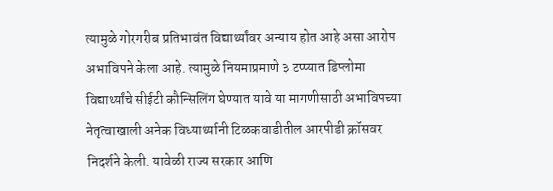त्यामुळे गोरगरीब प्रतिभावंत विद्यार्थ्यांवर अन्याय होत आहे असा आरोप अभाविपने केला आहे. त्यामुळे नियमाप्रमाणे ३ टप्प्यात डिप्लोमा विद्यार्थ्यांचे सीईटी कौन्सिलिंग घेण्यात यावे या मागणीसाठी अभाविपच्या नेतृत्वाखाली अनेक विध्यार्थ्यानी टिळकवाडीतील आरपीडी क्रॉसवर निदर्शने केली. यावेळी राज्य सरकार आणि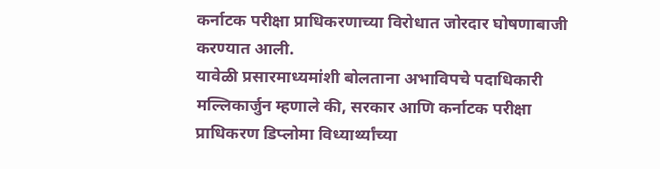कर्नाटक परीक्षा प्राधिकरणाच्या विरोधात जोरदार घोषणाबाजी करण्यात आली.
यावेळी प्रसारमाध्यमांशी बोलताना अभाविपचे पदाधिकारी मल्लिकार्जुन म्हणाले की, सरकार आणि कर्नाटक परीक्षा प्राधिकरण डिप्लोमा विध्यार्थ्यांच्या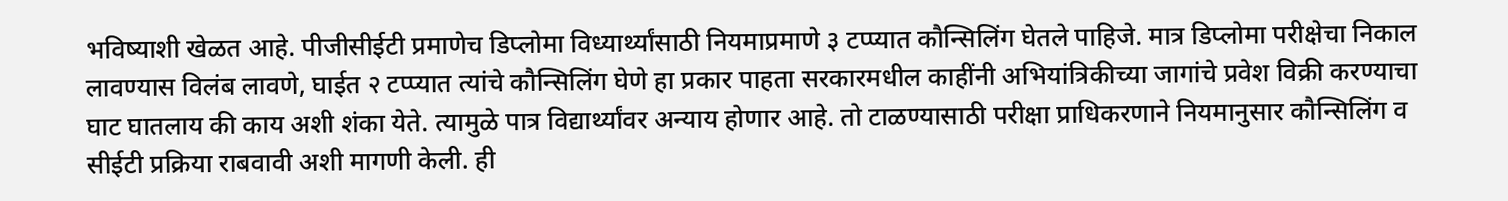भविष्याशी खेळत आहे. पीजीसीईटी प्रमाणेच डिप्लोमा विध्यार्थ्यांसाठी नियमाप्रमाणे ३ टप्प्यात कौन्सिलिंग घेतले पाहिजे. मात्र डिप्लोमा परीक्षेचा निकाल लावण्यास विलंब लावणे, घाईत २ टप्प्यात त्यांचे कौन्सिलिंग घेणे हा प्रकार पाहता सरकारमधील काहींनी अभियांत्रिकीच्या जागांचे प्रवेश विक्री करण्याचा घाट घातलाय की काय अशी शंका येते. त्यामुळे पात्र विद्यार्थ्यांवर अन्याय होणार आहे. तो टाळण्यासाठी परीक्षा प्राधिकरणाने नियमानुसार कौन्सिलिंग व सीईटी प्रक्रिया राबवावी अशी मागणी केली. ही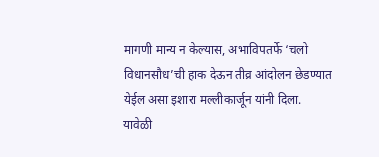मागणी मान्य न केल्यास, अभाविपतर्फे ‘चलो विधानसौध’ची हाक देऊन तीव्र आंदोलन छेडण्यात येईल असा इशारा मल्लीकार्जून यांनी दिला.
यावेळी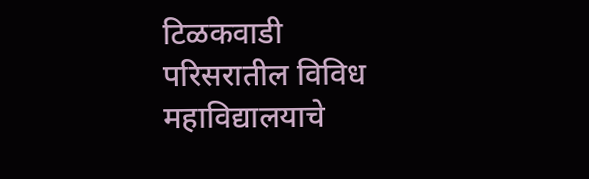टिळकवाडी परिसरातील विविध महाविद्यालयाचे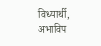विध्यार्थी, अभाविप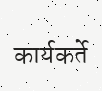कार्यकर्ते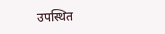उपस्थित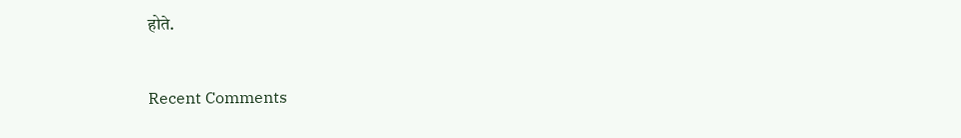होते.


Recent Comments